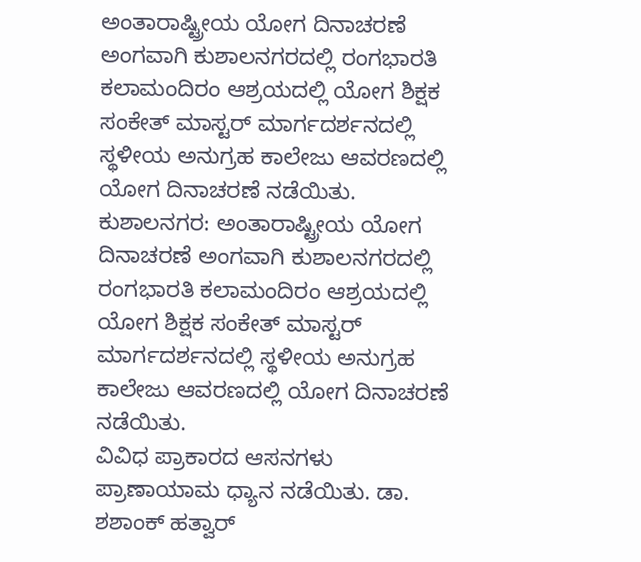ಅಂತಾರಾಷ್ಟ್ರೀಯ ಯೋಗ ದಿನಾಚರಣೆ ಅಂಗವಾಗಿ ಕುಶಾಲನಗರದಲ್ಲಿ ರಂಗಭಾರತಿ ಕಲಾಮಂದಿರಂ ಆಶ್ರಯದಲ್ಲಿ ಯೋಗ ಶಿಕ್ಷಕ ಸಂಕೇತ್ ಮಾಸ್ಟರ್ ಮಾರ್ಗದರ್ಶನದಲ್ಲಿ ಸ್ಥಳೀಯ ಅನುಗ್ರಹ ಕಾಲೇಜು ಆವರಣದಲ್ಲಿ ಯೋಗ ದಿನಾಚರಣೆ ನಡೆಯಿತು.
ಕುಶಾಲನಗರ: ಅಂತಾರಾಷ್ಟ್ರೀಯ ಯೋಗ ದಿನಾಚರಣೆ ಅಂಗವಾಗಿ ಕುಶಾಲನಗರದಲ್ಲಿ ರಂಗಭಾರತಿ ಕಲಾಮಂದಿರಂ ಆಶ್ರಯದಲ್ಲಿ ಯೋಗ ಶಿಕ್ಷಕ ಸಂಕೇತ್ ಮಾಸ್ಟರ್ ಮಾರ್ಗದರ್ಶನದಲ್ಲಿ ಸ್ಥಳೀಯ ಅನುಗ್ರಹ ಕಾಲೇಜು ಆವರಣದಲ್ಲಿ ಯೋಗ ದಿನಾಚರಣೆ ನಡೆಯಿತು.
ವಿವಿಧ ಪ್ರಾಕಾರದ ಆಸನಗಳು ಪ್ರಾಣಾಯಾಮ ಧ್ಯಾನ ನಡೆಯಿತು. ಡಾ. ಶಶಾಂಕ್ ಹತ್ವಾರ್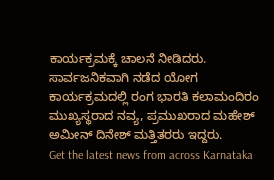ಕಾರ್ಯಕ್ರಮಕ್ಕೆ ಚಾಲನೆ ನೀಡಿದರು. ಸಾರ್ವಜನಿಕವಾಗಿ ನಡೆದ ಯೋಗ ಕಾರ್ಯಕ್ರಮದಲ್ಲಿ ರಂಗ ಭಾರತಿ ಕಲಾಮಂದಿರಂ ಮುಖ್ಯಸ್ಥರಾದ ನವ್ಯ, ಪ್ರಮುಖರಾದ ಮಹೇಶ್ ಅಮೀನ್ ದಿನೇಶ್ ಮತ್ತಿತರರು ಇದ್ದರು.
Get the latest news from across Karnataka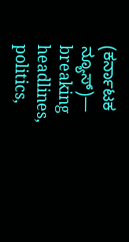(ಕರ್ನಾಟಕ ನ್ಯೂಸ್)— breaking headlines, politics,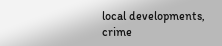local developments, crime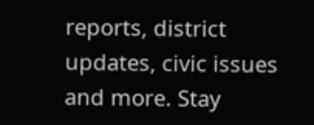reports, district updates, civic issues and more. Stay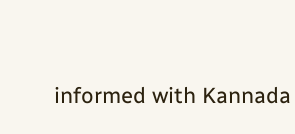informed with Kannada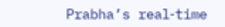Prabha’s real‑time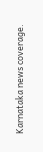Karnataka news coverage.